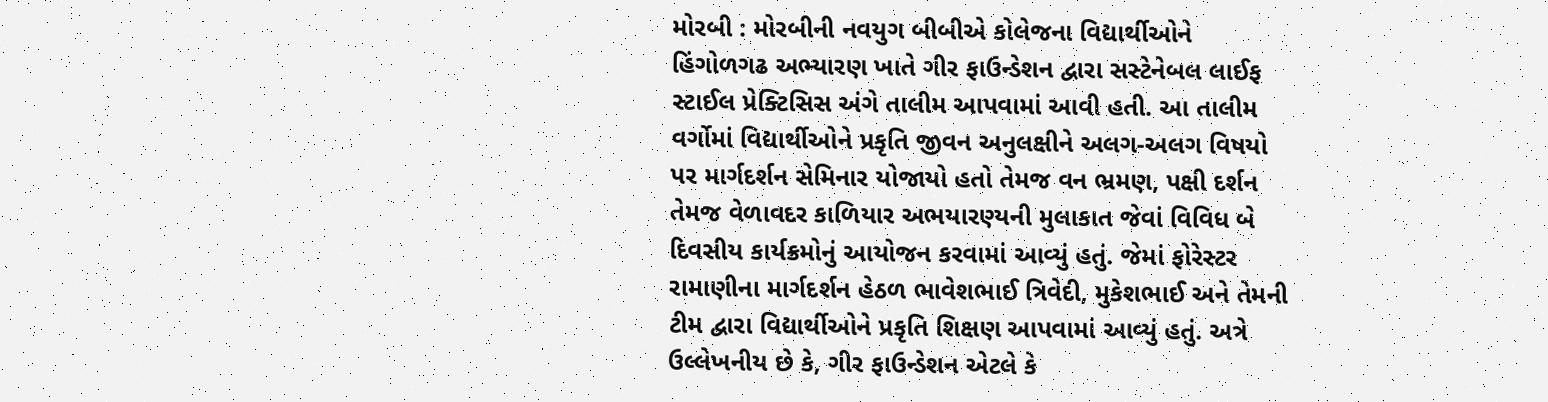મોરબી : મોરબીની નવયુગ બીબીએ કોલેજના વિદ્યાર્થીઓને હિંગોળગઢ અભ્યારણ ખાતે ગીર ફાઉન્ડેશન દ્વારા સસ્ટેનેબલ લાઈફ સ્ટાઈલ પ્રેક્ટિસિસ અંગે તાલીમ આપવામાં આવી હતી. આ તાલીમ વર્ગોમાં વિદ્યાર્થીઓને પ્રકૃતિ જીવન અનુલક્ષીને અલગ-અલગ વિષયો પર માર્ગદર્શન સેમિનાર યોજાયો હતો તેમજ વન ભ્રમણ, પક્ષી દર્શન તેમજ વેળાવદર કાળિયાર અભયારણ્યની મુલાકાત જેવાં વિવિધ બે દિવસીય કાર્યક્રમોનું આયોજન કરવામાં આવ્યું હતું. જેમાં ફોરેસ્ટર રામાણીના માર્ગદર્શન હેઠળ ભાવેશભાઈ ત્રિવેદી, મુકેશભાઈ અને તેમની ટીમ દ્વારા વિદ્યાર્થીઓને પ્રકૃતિ શિક્ષણ આપવામાં આવ્યું હતું. અત્રે ઉલ્લેખનીય છે કે, ગીર ફાઉન્ડેશન એટલે કે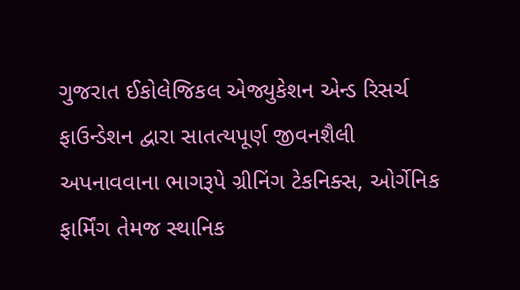ગુજરાત ઈકોલેજિકલ એજ્યુકેશન એન્ડ રિસર્ચ ફાઉન્ડેશન દ્વારા સાતત્યપૂર્ણ જીવનશૈલી અપનાવવાના ભાગરૂપે ગ્રીનિંગ ટેકનિક્સ, ઓર્ગેનિક ફાર્મિંગ તેમજ સ્થાનિક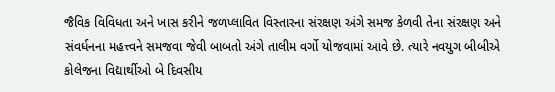જૈવિક વિવિધતા અને ખાસ કરીને જળપ્લાવિત વિસ્તારના સંરક્ષણ અંગે સમજ કેળવી તેના સંરક્ષણ અને સંવર્ધનના મહત્ત્વને સમજવા જેવી બાબતો અંગે તાલીમ વર્ગો યોજવામાં આવે છે. ત્યારે નવયુગ બીબીએ કોલેજના વિદ્યાર્થીઓ બે દિવસીય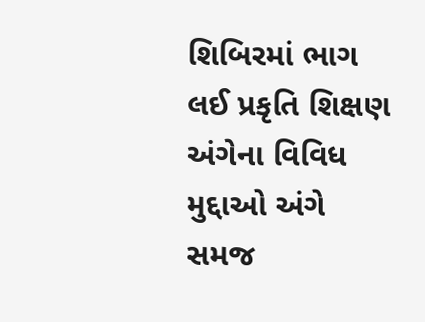શિબિરમાં ભાગ લઈ પ્રકૃતિ શિક્ષણ અંગેના વિવિધ મુદ્દાઓ અંગે સમજ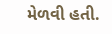મેળવી હતી.